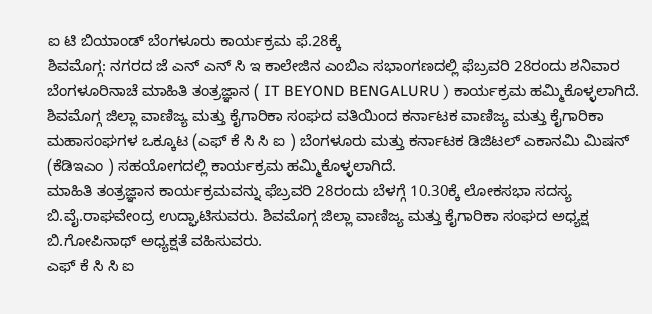ಐ ಟಿ ಬಿಯಾಂಡ್ ಬೆಂಗಳೂರು ಕಾರ್ಯಕ್ರಮ ಫೆ.28ಕ್ಕೆ
ಶಿವಮೊಗ್ಗ: ನಗರದ ಜೆ ಎನ್ ಎನ್ ಸಿ ಇ ಕಾಲೇಜಿನ ಎಂಬಿಎ ಸಭಾಂಗಣದಲ್ಲಿ ಫೆಬ್ರವರಿ 28ರಂದು ಶನಿವಾರ ಬೆಂಗಳೂರಿನಾಚೆ ಮಾಹಿತಿ ತಂತ್ರಜ್ಞಾನ ( IT BEYOND BENGALURU ) ಕಾರ್ಯಕ್ರಮ ಹಮ್ಮಿಕೊಳ್ಳಲಾಗಿದೆ.
ಶಿವಮೊಗ್ಗ ಜಿಲ್ಲಾ ವಾಣಿಜ್ಯ ಮತ್ತು ಕೈಗಾರಿಕಾ ಸಂಘದ ವತಿಯಿಂದ ಕರ್ನಾಟಕ ವಾಣಿಜ್ಯ ಮತ್ತು ಕೈಗಾರಿಕಾ ಮಹಾಸಂಘಗಳ ಒಕ್ಕೂಟ (ಎಫ್ ಕೆ ಸಿ ಸಿ ಐ ) ಬೆಂಗಳೂರು ಮತ್ತು ಕರ್ನಾಟಕ ಡಿಜಿಟಲ್ ಎಕಾನಮಿ ಮಿಷನ್ (ಕೆಡಿಇಎಂ ) ಸಹಯೋಗದಲ್ಲಿ ಕಾರ್ಯಕ್ರಮ ಹಮ್ಮಿಕೊಳ್ಳಲಾಗಿದೆ.
ಮಾಹಿತಿ ತಂತ್ರಜ್ಞಾನ ಕಾರ್ಯಕ್ರಮವನ್ನು ಫೆಬ್ರವರಿ 28ರಂದು ಬೆಳಗ್ಗೆ 10.30ಕ್ಕೆ ಲೋಕಸಭಾ ಸದಸ್ಯ ಬಿ.ವೈ.ರಾಘವೇಂದ್ರ ಉದ್ಘಾಟಿಸುವರು. ಶಿವಮೊಗ್ಗ ಜಿಲ್ಲಾ ವಾಣಿಜ್ಯ ಮತ್ತು ಕೈಗಾರಿಕಾ ಸಂಘದ ಅಧ್ಯಕ್ಷ ಬಿ.ಗೋಪಿನಾಥ್ ಅಧ್ಯಕ್ಷತೆ ವಹಿಸುವರು.
ಎಫ್ ಕೆ ಸಿ ಸಿ ಐ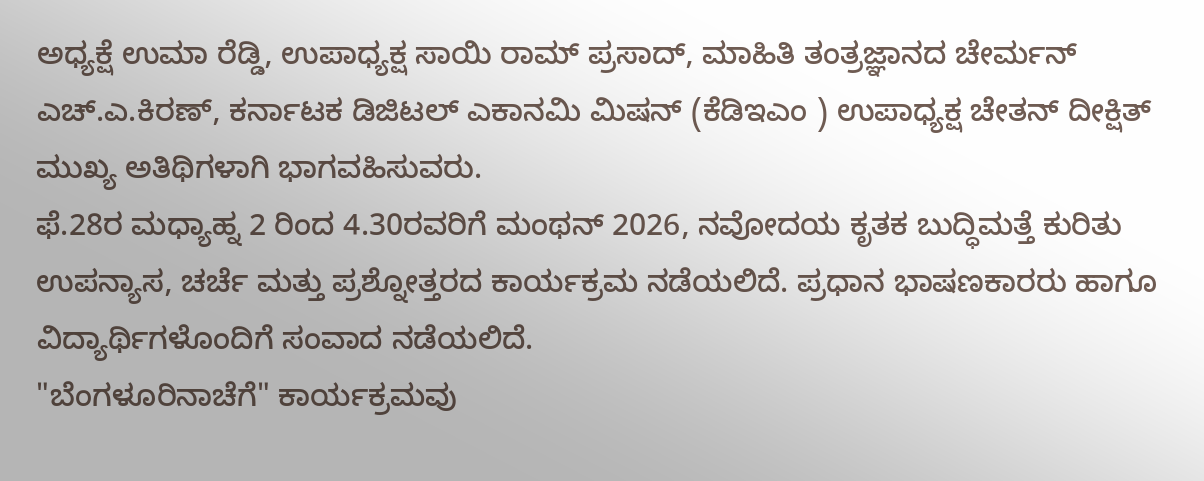ಅಧ್ಯಕ್ಷೆ ಉಮಾ ರೆಡ್ಡಿ, ಉಪಾಧ್ಯಕ್ಷ ಸಾಯಿ ರಾಮ್ ಪ್ರಸಾದ್, ಮಾಹಿತಿ ತಂತ್ರಜ್ಞಾನದ ಚೇರ್ಮನ್ ಎಚ್.ಎ.ಕಿರಣ್, ಕರ್ನಾಟಕ ಡಿಜಿಟಲ್ ಎಕಾನಮಿ ಮಿಷನ್ (ಕೆಡಿಇಎಂ ) ಉಪಾಧ್ಯಕ್ಷ ಚೇತನ್ ದೀಕ್ಷಿತ್ ಮುಖ್ಯ ಅತಿಥಿಗಳಾಗಿ ಭಾಗವಹಿಸುವರು.
ಫೆ.28ರ ಮಧ್ಯಾಹ್ನ 2 ರಿಂದ 4.30ರವರಿಗೆ ಮಂಥನ್ 2026, ನವೋದಯ ಕೃತಕ ಬುದ್ಧಿಮತ್ತೆ ಕುರಿತು ಉಪನ್ಯಾಸ, ಚರ್ಚೆ ಮತ್ತು ಪ್ರಶ್ನೋತ್ತರದ ಕಾರ್ಯಕ್ರಮ ನಡೆಯಲಿದೆ. ಪ್ರಧಾನ ಭಾಷಣಕಾರರು ಹಾಗೂ ವಿದ್ಯಾರ್ಥಿಗಳೊಂದಿಗೆ ಸಂವಾದ ನಡೆಯಲಿದೆ.
"ಬೆಂಗಳೂರಿನಾಚೆಗೆ" ಕಾರ್ಯಕ್ರಮವು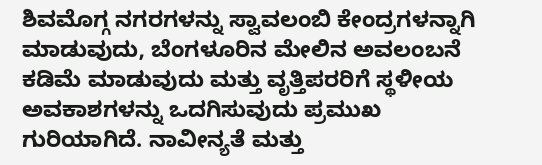ಶಿವಮೊಗ್ಗ ನಗರಗಳನ್ನು ಸ್ವಾವಲಂಬಿ ಕೇಂದ್ರಗಳನ್ನಾಗಿ ಮಾಡುವುದು, ಬೆಂಗಳೂರಿನ ಮೇಲಿನ ಅವಲಂಬನೆ ಕಡಿಮೆ ಮಾಡುವುದು ಮತ್ತು ವೃತ್ತಿಪರರಿಗೆ ಸ್ಥಳೀಯ ಅವಕಾಶಗಳನ್ನು ಒದಗಿಸುವುದು ಪ್ರಮುಖ ಗುರಿಯಾಗಿದೆ. ನಾವೀನ್ಯತೆ ಮತ್ತು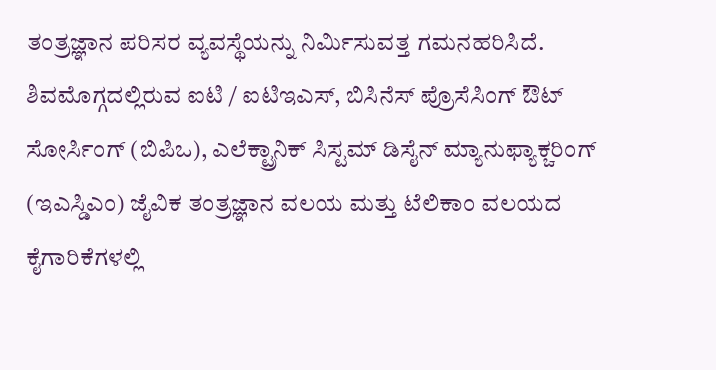ತಂತ್ರಜ್ಞಾನ ಪರಿಸರ ವ್ಯವಸ್ಥೆಯನ್ನು ನಿರ್ಮಿಸುವತ್ತ ಗಮನಹರಿಸಿದೆ.
ಶಿವಮೊಗ್ಗದಲ್ಲಿರುವ ಐಟಿ / ಐಟಿಇಎಸ್, ಬಿಸಿನೆಸ್ ಪ್ರೊಸೆಸಿಂಗ್ ಔಟ್ ಸೋರ್ಸಿಂಗ್ (ಬಿಪಿಒ), ಎಲೆಕ್ಟ್ರಾನಿಕ್ ಸಿಸ್ಟಮ್ ಡಿಸೈನ್ ಮ್ಯಾನುಫ್ಯಾಕ್ಚರಿಂಗ್ (ಇಎಸ್ಡಿಎಂ) ಜೈವಿಕ ತಂತ್ರಜ್ಞಾನ ವಲಯ ಮತ್ತು ಟೆಲಿಕಾಂ ವಲಯದ ಕೈಗಾರಿಕೆಗಳಲ್ಲಿ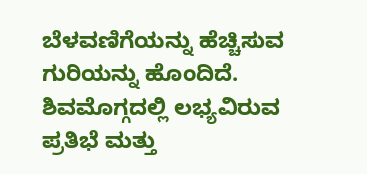ಬೆಳವಣಿಗೆಯನ್ನು ಹೆಚ್ಚಿಸುವ ಗುರಿಯನ್ನು ಹೊಂದಿದೆ. ಶಿವಮೊಗ್ಗದಲ್ಲಿ ಲಭ್ಯವಿರುವ ಪ್ರತಿಭೆ ಮತ್ತು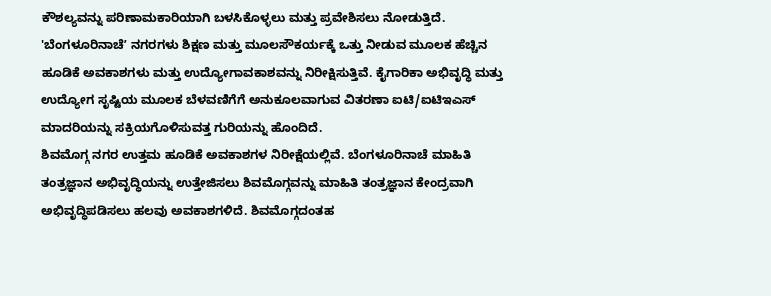ಕೌಶಲ್ಯವನ್ನು ಪರಿಣಾಮಕಾರಿಯಾಗಿ ಬಳಸಿಕೊಳ್ಳಲು ಮತ್ತು ಪ್ರವೇಶಿಸಲು ನೋಡುತ್ತಿದೆ.
'ಬೆಂಗಳೂರಿನಾಚೆʼ ನಗರಗಳು ಶಿಕ್ಷಣ ಮತ್ತು ಮೂಲಸೌಕರ್ಯಕ್ಕೆ ಒತ್ತು ನೀಡುವ ಮೂಲಕ ಹೆಚ್ಚಿನ ಹೂಡಿಕೆ ಅವಕಾಶಗಳು ಮತ್ತು ಉದ್ಯೋಗಾವಕಾಶವನ್ನು ನಿರೀಕ್ಷಿಸುತ್ತಿವೆ. ಕೈಗಾರಿಕಾ ಅಭಿವೃದ್ಧಿ ಮತ್ತು ಉದ್ಯೋಗ ಸೃಷ್ಟಿಯ ಮೂಲಕ ಬೆಳವಣಿಗೆಗೆ ಅನುಕೂಲವಾಗುವ ವಿತರಣಾ ಐಟಿ/ಐಟಿಇಎಸ್ ಮಾದರಿಯನ್ನು ಸಕ್ರಿಯಗೊಳಿಸುವತ್ತ ಗುರಿಯನ್ನು ಹೊಂದಿದೆ.
ಶಿವಮೊಗ್ಗ ನಗರ ಉತ್ತಮ ಹೂಡಿಕೆ ಅವಕಾಶಗಳ ನಿರೀಕ್ಷೆಯಲ್ಲಿವೆ. ಬೆಂಗಳೂರಿನಾಚೆ ಮಾಹಿತಿ ತಂತ್ರಜ್ಞಾನ ಅಭಿವೃದ್ಧಿಯನ್ನು ಉತ್ತೇಜಿಸಲು ಶಿವಮೊಗ್ಗವನ್ನು ಮಾಹಿತಿ ತಂತ್ರಜ್ಞಾನ ಕೇಂದ್ರವಾಗಿ ಅಭಿವೃದ್ಧಿಪಡಿಸಲು ಹಲವು ಅವಕಾಶಗಳಿದೆ. ಶಿವಮೊಗ್ಗದಂತಹ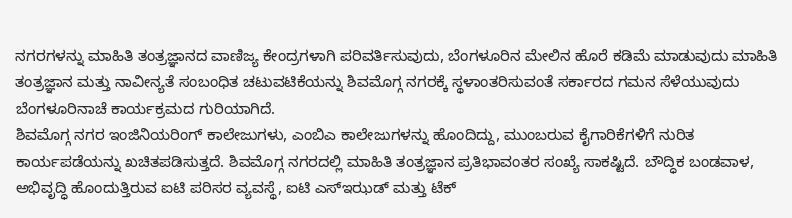ನಗರಗಳನ್ನು ಮಾಹಿತಿ ತಂತ್ರಜ್ಞಾನದ ವಾಣಿಜ್ಯ ಕೇಂದ್ರಗಳಾಗಿ ಪರಿವರ್ತಿಸುವುದು, ಬೆಂಗಳೂರಿನ ಮೇಲಿನ ಹೊರೆ ಕಡಿಮೆ ಮಾಡುವುದು ಮಾಹಿತಿ ತಂತ್ರಜ್ಞಾನ ಮತ್ತು ನಾವೀನ್ಯತೆ ಸಂಬಂಧಿತ ಚಟುವಟಿಕೆಯನ್ನು ಶಿವಮೊಗ್ಗ ನಗರಕ್ಕೆ ಸ್ಥಳಾಂತರಿಸುವಂತೆ ಸರ್ಕಾರದ ಗಮನ ಸೆಳೆಯುವುದು ಬೆಂಗಳೂರಿನಾಚೆ ಕಾರ್ಯಕ್ರಮದ ಗುರಿಯಾಗಿದೆ.
ಶಿವಮೊಗ್ಗ ನಗರ ಇಂಜಿನಿಯರಿಂಗ್ ಕಾಲೇಜುಗಳು, ಎಂಬಿಎ ಕಾಲೇಜುಗಳನ್ನು ಹೊಂದಿದ್ದು, ಮುಂಬರುವ ಕೈಗಾರಿಕೆಗಳಿಗೆ ನುರಿತ ಕಾರ್ಯಪಡೆಯನ್ನು ಖಚಿತಪಡಿಸುತ್ತದೆ. ಶಿವಮೊಗ್ಗ ನಗರದಲ್ಲಿ ಮಾಹಿತಿ ತಂತ್ರಜ್ಞಾನ ಪ್ರತಿಭಾವಂತರ ಸಂಖ್ಯೆ ಸಾಕಷ್ಟಿದೆ. ಬೌದ್ಧಿಕ ಬಂಡವಾಳ, ಅಭಿವೃದ್ಧಿ ಹೊಂದುತ್ತಿರುವ ಐಟಿ ಪರಿಸರ ವ್ಯವಸ್ಥೆ, ಐಟಿ ಎಸ್ಇಝಡ್ ಮತ್ತು ಟೆಕ್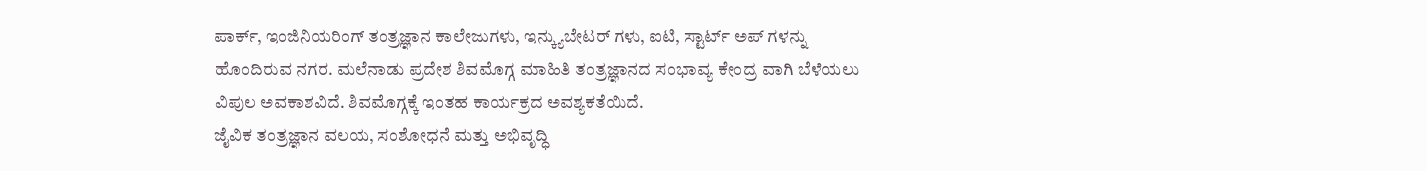ಪಾರ್ಕ್, ಇಂಜಿನಿಯರಿಂಗ್ ತಂತ್ರಜ್ಞಾನ ಕಾಲೇಜುಗಳು, ಇನ್ಕ್ಯುಬೇಟರ್ ಗಳು, ಐಟಿ, ಸ್ಟಾರ್ಟ್ ಅಪ್ ಗಳನ್ನು ಹೊಂದಿರುವ ನಗರ. ಮಲೆನಾಡು ಪ್ರದೇಶ ಶಿವಮೊಗ್ಗ ಮಾಹಿತಿ ತಂತ್ರಜ್ಞಾನದ ಸಂಭಾವ್ಯ ಕೇಂದ್ರ ವಾಗಿ ಬೆಳೆಯಲು ವಿಪುಲ ಅವಕಾಶವಿದೆ. ಶಿವಮೊಗ್ಗಕ್ಕೆ ಇಂತಹ ಕಾರ್ಯಕ್ರದ ಅವಶ್ಯಕತೆಯಿದೆ.
ಜೈವಿಕ ತಂತ್ರಜ್ಞಾನ ವಲಯ, ಸಂಶೋಧನೆ ಮತ್ತು ಅಭಿವೃದ್ಧಿ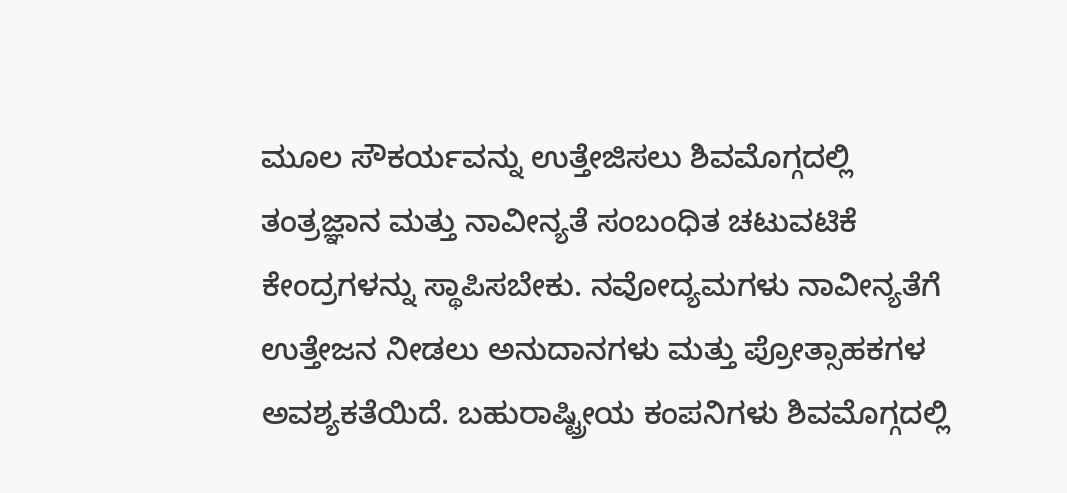ಮೂಲ ಸೌಕರ್ಯವನ್ನು ಉತ್ತೇಜಿಸಲು ಶಿವಮೊಗ್ಗದಲ್ಲಿ ತಂತ್ರಜ್ಞಾನ ಮತ್ತು ನಾವೀನ್ಯತೆ ಸಂಬಂಧಿತ ಚಟುವಟಿಕೆ ಕೇಂದ್ರಗಳನ್ನು ಸ್ಥಾಪಿಸಬೇಕು. ನವೋದ್ಯಮಗಳು ನಾವೀನ್ಯತೆಗೆ ಉತ್ತೇಜನ ನೀಡಲು ಅನುದಾನಗಳು ಮತ್ತು ಪ್ರೋತ್ಸಾಹಕಗಳ ಅವಶ್ಯಕತೆಯಿದೆ. ಬಹುರಾಷ್ಟ್ರೀಯ ಕಂಪನಿಗಳು ಶಿವಮೊಗ್ಗದಲ್ಲಿ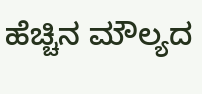ಹೆಚ್ಚಿನ ಮೌಲ್ಯದ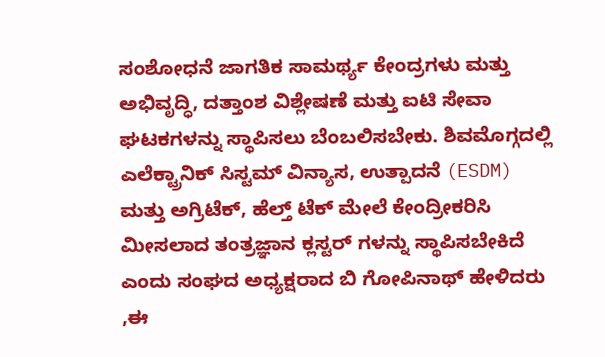ಸಂಶೋಧನೆ ಜಾಗತಿಕ ಸಾಮರ್ಥ್ಯ ಕೇಂದ್ರಗಳು ಮತ್ತು ಅಭಿವೃದ್ಧಿ, ದತ್ತಾಂಶ ವಿಶ್ಲೇಷಣೆ ಮತ್ತು ಐಟಿ ಸೇವಾ ಘಟಕಗಳನ್ನು ಸ್ಥಾಪಿಸಲು ಬೆಂಬಲಿಸಬೇಕು. ಶಿವಮೊಗ್ಗದಲ್ಲಿ ಎಲೆಕ್ಟ್ರಾನಿಕ್ ಸಿಸ್ಟಮ್ ವಿನ್ಯಾಸ, ಉತ್ಪಾದನೆ (ESDM) ಮತ್ತು ಅಗ್ರಿಟೆಕ್, ಹೆಲ್ತ್ ಟೆಕ್ ಮೇಲೆ ಕೇಂದ್ರೀಕರಿಸಿ ಮೀಸಲಾದ ತಂತ್ರಜ್ಞಾನ ಕ್ಲಸ್ಟರ್ ಗಳನ್ನು ಸ್ಥಾಪಿಸಬೇಕಿದೆ ಎಂದು ಸಂಘದ ಅಧ್ಯಕ್ಷರಾದ ಬಿ ಗೋಪಿನಾಥ್ ಹೇಳಿದರು ,ಈ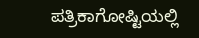ಪತ್ರಿಕಾಗೋಷ್ಟಿಯಲ್ಲಿ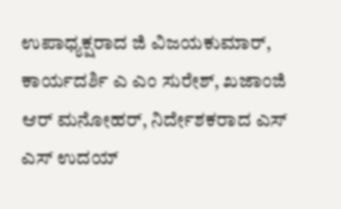ಉಪಾಧ್ಯಕ್ಷರಾದ ಜಿ ವಿಜಯಕುಮಾರ್, ಕಾರ್ಯದರ್ಶಿ ಎ ಎಂ ಸುರೇಶ್, ಖಜಾಂಜಿ ಆರ್ ಮನೋಹರ್, ನಿರ್ದೇಶಕರಾದ ಎಸ್ ಎಸ್ ಉದಯ್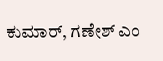ಕುಮಾರ್, ಗಣೇಶ್ ಎಂ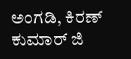ಅಂಗಡಿ, ಕಿರಣ್ ಕುಮಾರ್ ಜಿ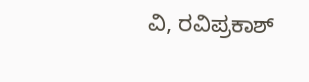ವಿ, ರವಿಪ್ರಕಾಶ್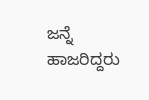ಜನ್ನೆ ಹಾಜರಿದ್ದರು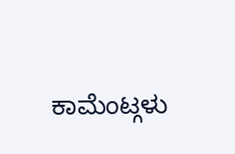ಕಾಮೆಂಟ್ಗಳು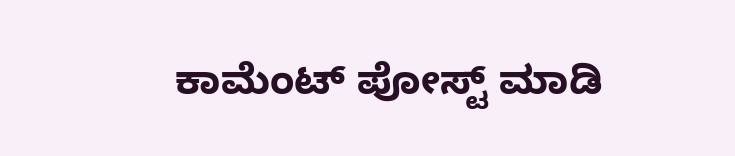ಕಾಮೆಂಟ್ ಪೋಸ್ಟ್ ಮಾಡಿ